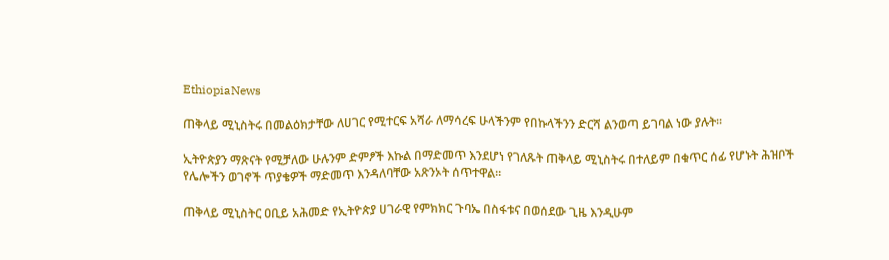EthiopiaNews

ጠቅላይ ሚኒስትሩ በመልዕክታቸው ለሀገር የሚተርፍ አሻራ ለማሳረፍ ሁላችንም የበኩላችንን ድርሻ ልንወጣ ይገባል ነው ያሉት፡፡

ኢትዮጵያን ማጽናት የሚቻለው ሁሉንም ድምፆች እኩል በማድመጥ እንደሆነ የገለጹት ጠቅላይ ሚኒስትሩ በተለይም በቁጥር ሰፊ የሆኑት ሕዝቦች የሌሎችን ወገኖች ጥያቄዎች ማድመጥ እንዳለባቸው አጽንኦት ሰጥተዋል።

ጠቅላይ ሚኒስትር ዐቢይ አሕመድ የኢትዮጵያ ሀገራዊ የምክክር ጉባኤ በስፋቱና በወሰደው ጊዜ እንዲሁም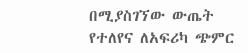በሚያስገኘው ውጤት የተለየና ለአፍሪካ ጭምር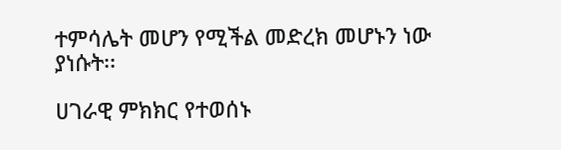ተምሳሌት መሆን የሚችል መድረክ መሆኑን ነው ያነሱት፡፡

ሀገራዊ ምክክር የተወሰኑ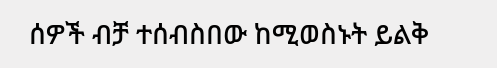ሰዎች ብቻ ተሰብስበው ከሚወስኑት ይልቅ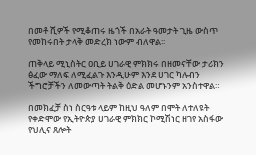በመቶ ሺዎች የሚቆጠሩ ዜጎች በአራት ዓመታት ጊዜ ውስጥ የመከሩበት ታላቅ መድረክ ነውም ብለዋል፡፡

ጠቅላይ ሚኒስትር ዐቢይ ሀገራዊ ምክክሩ በዘመናቸው ታሪክን ፅፈው ማለፍ ለሚፈልጉ እንዲሁም እንደ ሀገር ካሉብን ችግሮቻችን ለመውጣት ትልቅ ዕድል መሆኑንም አንስተዋል።

በመክፈቻ ስነ ስርዓቱ ላይም ከዚህ ዓለም በሞት ለተለዩት የቀድሞው የኢትዮጵያ ሀገራዊ ምክክር ኮሚሽነር ዘገየ አስፋው የህሊና ጸሎት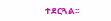ተደርጓል፡፡